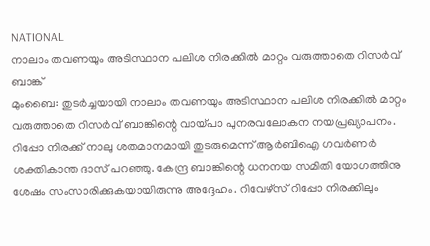NATIONAL
നാലാം തവണയും അടിസ്ഥാന പലിശ നിരക്കിൽ മാറ്റം വരുത്താതെ റിസർവ് ബാങ്ക്
മുംബൈ: തുടർച്ചയായി നാലാം തവണയും അടിസ്ഥാന പലിശ നിരക്കിൽ മാറ്റം വരുത്താതെ റിസർവ് ബാങ്കിന്റെ വായ്പാ പുനരവലോകന നയപ്രഖ്യാപനം. റിപ്പോ നിരക്ക് നാലു ശതമാനമായി തുടരുമെന്ന് ആർബിഐ ഗവർണർ ശക്തികാന്ത ദാസ് പറഞ്ഞു. കേന്ദ്ര ബാങ്കിന്റെ ധനനയ സമിതി യോഗത്തിനു ശേഷം സംസാരിക്കുകയായിരുന്നു അദ്ദേഹം. റിവേഴ്സ് റിപ്പോ നിരക്കിലും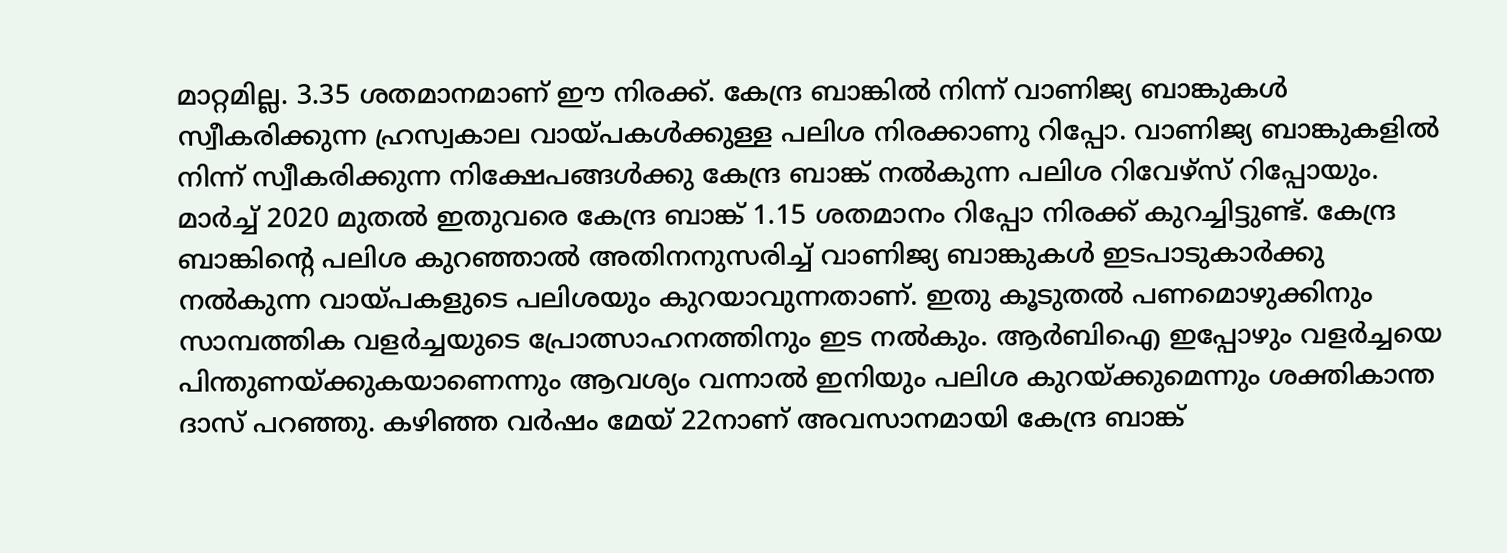മാറ്റമില്ല. 3.35 ശതമാനമാണ് ഈ നിരക്ക്. കേന്ദ്ര ബാങ്കിൽ നിന്ന് വാണിജ്യ ബാങ്കുകൾ സ്വീകരിക്കുന്ന ഹ്രസ്വകാല വായ്പകൾക്കുള്ള പലിശ നിരക്കാണു റിപ്പോ. വാണിജ്യ ബാങ്കുകളിൽ നിന്ന് സ്വീകരിക്കുന്ന നിക്ഷേപങ്ങൾക്കു കേന്ദ്ര ബാങ്ക് നൽകുന്ന പലിശ റിവേഴ്സ് റിപ്പോയും. മാർച്ച് 2020 മുതൽ ഇതുവരെ കേന്ദ്ര ബാങ്ക് 1.15 ശതമാനം റിപ്പോ നിരക്ക് കുറച്ചിട്ടുണ്ട്. കേന്ദ്ര ബാങ്കിന്റെ പലിശ കുറഞ്ഞാൽ അതിനനുസരിച്ച് വാണിജ്യ ബാങ്കുകൾ ഇടപാടുകാർക്കു നൽകുന്ന വായ്പകളുടെ പലിശയും കുറയാവുന്നതാണ്. ഇതു കൂടുതൽ പണമൊഴുക്കിനും സാമ്പത്തിക വളർച്ചയുടെ പ്രോത്സാഹനത്തിനും ഇട നൽകും. ആർബിഐ ഇപ്പോഴും വളർച്ചയെ പിന്തുണയ്ക്കുകയാണെന്നും ആവശ്യം വന്നാൽ ഇനിയും പലിശ കുറയ്ക്കുമെന്നും ശക്തികാന്ത ദാസ് പറഞ്ഞു. കഴിഞ്ഞ വർഷം മേയ് 22നാണ് അവസാനമായി കേന്ദ്ര ബാങ്ക്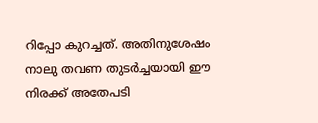റിപ്പോ കുറച്ചത്. അതിനുശേഷം നാലു തവണ തുടർച്ചയായി ഈ നിരക്ക് അതേപടി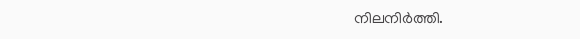നിലനിർത്തി.